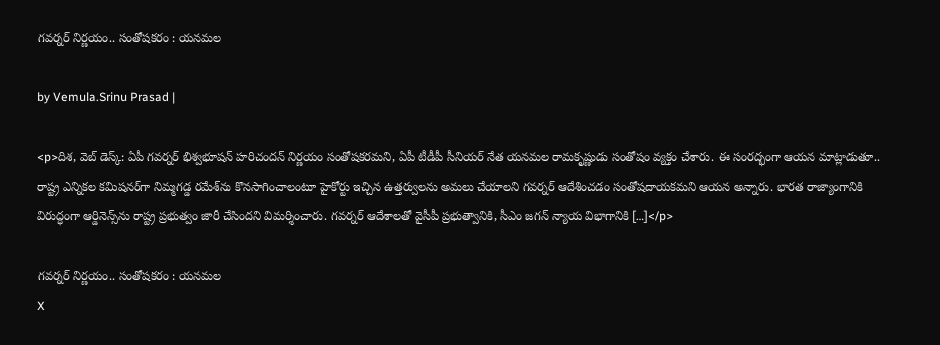గవర్నర్ నిర్ణయం.. సంతోషకరం : యనమల

by Vemula.Srinu Prasad |

<p>దిశ, వెబ్ డెస్క్: ఏపీ గవర్నర్ భిశ్వభూషన్ హరిచందన్ నిర్ణయం సంతోషకరమని, ఏపీ టీడీపీ సీనియర్ నేత యనమల రామకృష్ణుడు సంతోషం వ్యక్తం చేశారు. ఈ సంరద్భంగా ఆయన మాట్లాడుతూ.. రాష్ట్ర ఎన్నికల కమిషనర్‌గా నిమ్మగడ్డ రమేశ్‌ను కొనసాగించాలంటూ హైకోర్టు ఇచ్చిన ఉత్తర్వులను అమలు చేయాలని గవర్నర్ ఆదేశించడం సంతోషదాయకమని ఆయన అన్నారు. భారత రాజ్యాంగానికి విరుద్ధంగా ఆర్డినెన్స్‌ను రాష్ట్ర ప్రభుత్వం జారీ చేసిందని విమర్శించారు. గవర్నర్ ఆదేశాలతో వైసీపీ ప్రభుత్వానికి, సీఎం జగన్ న్యాయ విభాగానికి […]</p>

గవర్నర్ నిర్ణయం.. సంతోషకరం : యనమల
X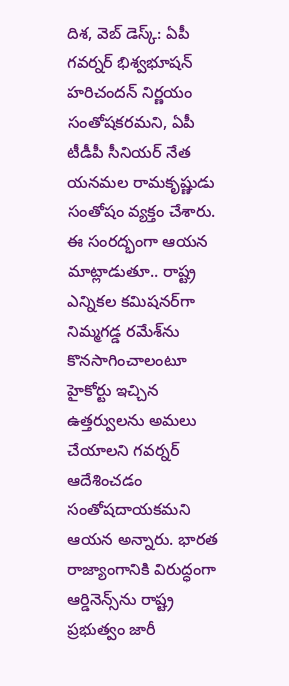దిశ, వెబ్ డెస్క్: ఏపీ గవర్నర్ భిశ్వభూషన్ హరిచందన్ నిర్ణయం సంతోషకరమని, ఏపీ టీడీపీ సీనియర్ నేత యనమల రామకృష్ణుడు సంతోషం వ్యక్తం చేశారు. ఈ సంరద్భంగా ఆయన మాట్లాడుతూ.. రాష్ట్ర ఎన్నికల కమిషనర్‌గా నిమ్మగడ్డ రమేశ్‌ను కొనసాగించాలంటూ హైకోర్టు ఇచ్చిన ఉత్తర్వులను అమలు చేయాలని గవర్నర్ ఆదేశించడం సంతోషదాయకమని ఆయన అన్నారు. భారత రాజ్యాంగానికి విరుద్ధంగా ఆర్డినెన్స్‌ను రాష్ట్ర ప్రభుత్వం జారీ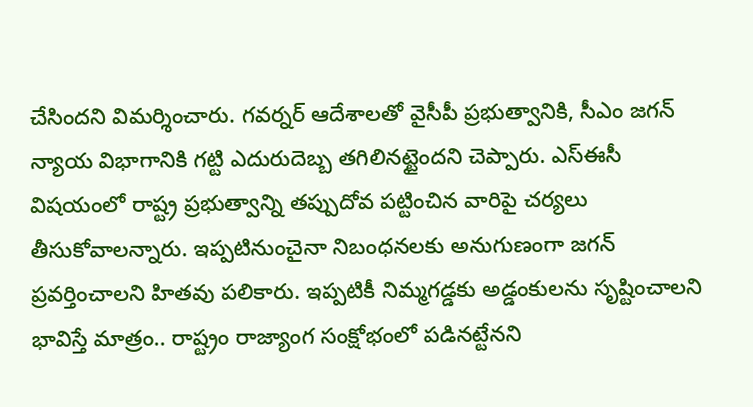చేసిందని విమర్శించారు. గవర్నర్ ఆదేశాలతో వైసీపీ ప్రభుత్వానికి, సీఎం జగన్ న్యాయ విభాగానికి గట్టి ఎదురుదెబ్బ తగిలినట్టైందని చెప్పారు. ఎస్ఈసీ విషయంలో రాష్ట్ర ప్రభుత్వాన్ని తప్పుదోవ పట్టించిన వారిపై చర్యలు తీసుకోవాలన్నారు. ఇప్పటినుంచైనా నిబంధనలకు అనుగుణంగా జగన్ ప్రవర్తించాలని హితవు పలికారు. ఇప్పటికీ నిమ్మగడ్డకు అడ్డంకులను సృష్టించాలని భావిస్తే మాత్రం.. రాష్ట్రం రాజ్యాంగ సంక్షోభంలో పడినట్టేనని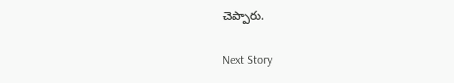చెప్పారు.

Next Story